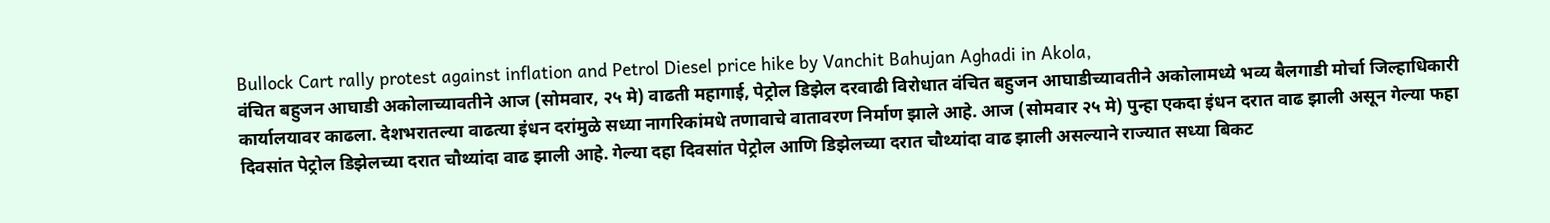Bullock Cart rally protest against inflation and Petrol Diesel price hike by Vanchit Bahujan Aghadi in Akola,
वंचित बहुजन आघाडी अकोलाच्यावतीने आज (सोमवार, २५ मे) वाढती महागाई, पेट्रोल डिझेल दरवाढी विरोधात वंचित बहुजन आघाडीच्यावतीने अकोलामध्ये भव्य बैलगाडी मोर्चा जिल्हाधिकारी कार्यालयावर काढला. देशभरातल्या वाढत्या इंधन दरांमुळे सध्या नागरिकांमधे तणावाचे वातावरण निर्माण झाले आहे. आज (सोमवार २५ मे) पुन्हा एकदा इंधन दरात वाढ झाली असून गेल्या फहा दिवसांत पेट्रोल डिझेलच्या दरात चौथ्यांदा वाढ झाली आहे. गेल्या दहा दिवसांत पेट्रोल आणि डिझेलच्या दरात चौथ्यांदा वाढ झाली असल्याने राज्यात सध्या बिकट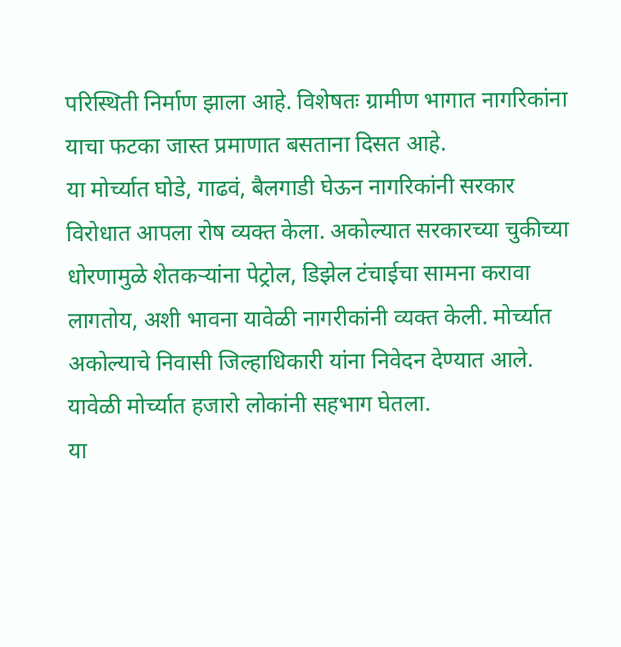परिस्थिती निर्माण झाला आहे. विशेषतः ग्रामीण भागात नागरिकांना याचा फटका जास्त प्रमाणात बसताना दिसत आहे.
या मोर्च्यात घोडे, गाढवं, बैलगाडी घेऊन नागरिकांनी सरकार विरोधात आपला रोष व्यक्त केला. अकोल्यात सरकारच्या चुकीच्या धोरणामुळे शेतकऱ्यांना पेट्रोल, डिझेल टंचाईचा सामना करावा लागतोय, अशी भावना यावेळी नागरीकांनी व्यक्त केली. मोर्च्यात अकोल्याचे निवासी जिल्हाधिकारी यांना निवेदन देण्यात आले. यावेळी मोर्च्यात हजारो लोकांनी सहभाग घेतला.
या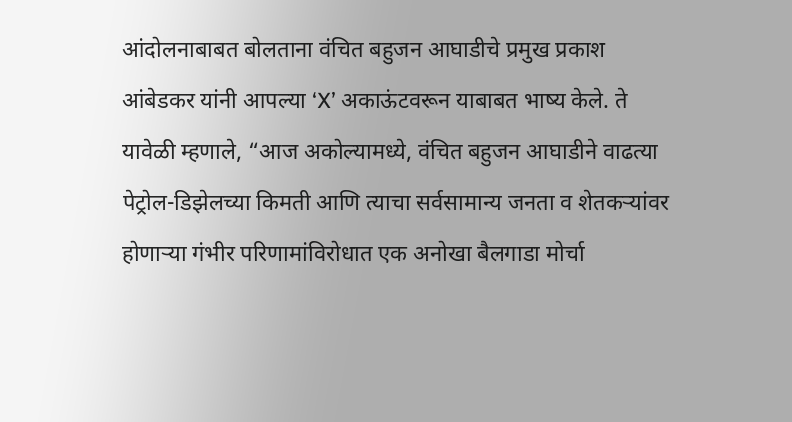आंदोलनाबाबत बोलताना वंचित बहुजन आघाडीचे प्रमुख प्रकाश आंबेडकर यांनी आपल्या ‘X’ अकाऊंटवरून याबाबत भाष्य केले. ते यावेळी म्हणाले, “आज अकोल्यामध्ये, वंचित बहुजन आघाडीने वाढत्या पेट्रोल-डिझेलच्या किमती आणि त्याचा सर्वसामान्य जनता व शेतकऱ्यांवर होणाऱ्या गंभीर परिणामांविरोधात एक अनोखा बैलगाडा मोर्चा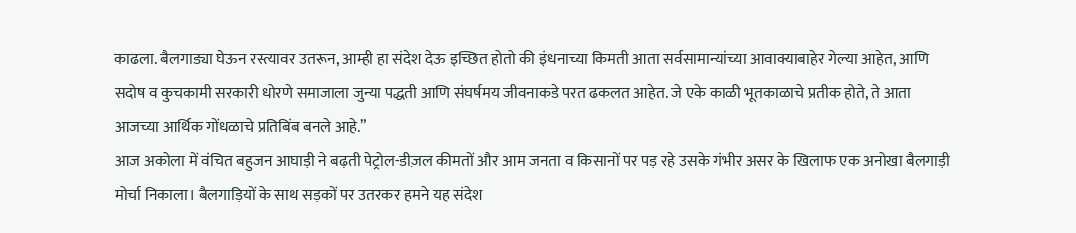काढला. बैलगाड्या घेऊन रस्त्यावर उतरून, आम्ही हा संदेश देऊ इच्छित होतो की इंधनाच्या किमती आता सर्वसामान्यांच्या आवाक्याबाहेर गेल्या आहेत, आणि सदोष व कुचकामी सरकारी धोरणे समाजाला जुन्या पद्धती आणि संघर्षमय जीवनाकडे परत ढकलत आहेत. जे एके काळी भूतकाळाचे प्रतीक होते, ते आता आजच्या आर्थिक गोंधळाचे प्रतिबिंब बनले आहे.”
आज अकोला में वंचित बहुजन आघाड़ी ने बढ़ती पेट्रोल-डीज़ल कीमतों और आम जनता व किसानों पर पड़ रहे उसके गंभीर असर के खिलाफ एक अनोखा बैलगाड़ी मोर्चा निकाला। बैलगाड़ियों के साथ सड़कों पर उतरकर हमने यह संदेश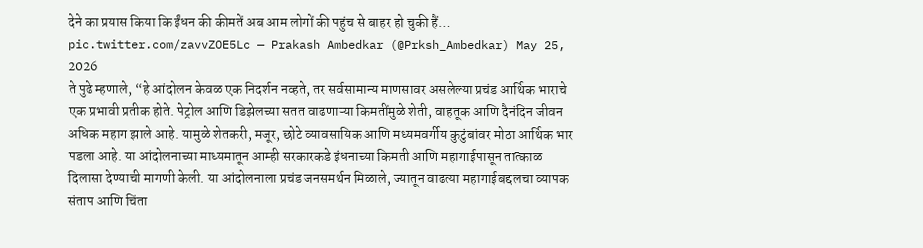देने का प्रयास किया कि ईंधन की कीमतें अब आम लोगों की पहुंच से बाहर हो चुकी हैं… pic.twitter.com/zavvZOE5Lc — Prakash Ambedkar (@Prksh_Ambedkar) May 25, 2026
ते पुढे म्हणाले, “हे आंदोलन केवळ एक निदर्शन नव्हते, तर सर्वसामान्य माणसावर असलेल्या प्रचंड आर्थिक भाराचे एक प्रभावी प्रतीक होते. पेट्रोल आणि डिझेलच्या सतत वाढणाऱ्या किमतींमुळे शेती, वाहतूक आणि दैनंदिन जीवन अधिक महाग झाले आहे. यामुळे शेतकरी, मजूर, छोटे व्यावसायिक आणि मध्यमवर्गीय कुटुंबांवर मोठा आर्थिक भार पडला आहे. या आंदोलनाच्या माध्यमातून आम्ही सरकारकडे इंधनाच्या किमती आणि महागाईपासून तात्काळ दिलासा देण्याची मागणी केली. या आंदोलनाला प्रचंड जनसमर्थन मिळाले, ज्यातून वाढत्या महागाईबद्दलचा व्यापक संताप आणि चिंता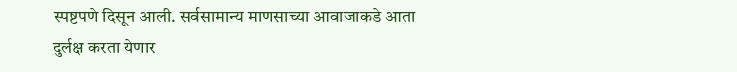स्पष्टपणे दिसून आली. सर्वसामान्य माणसाच्या आवाजाकडे आता दुर्लक्ष करता येणार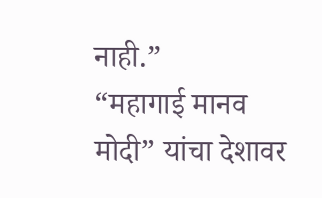नाही.”
“महागाई मानव मोदी” यांचा देशावर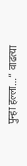पुन्हा हल्ला…” वाढत्या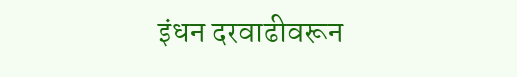इंधन दरवाढीवरून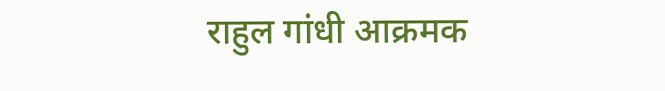राहुल गांधी आक्रमक